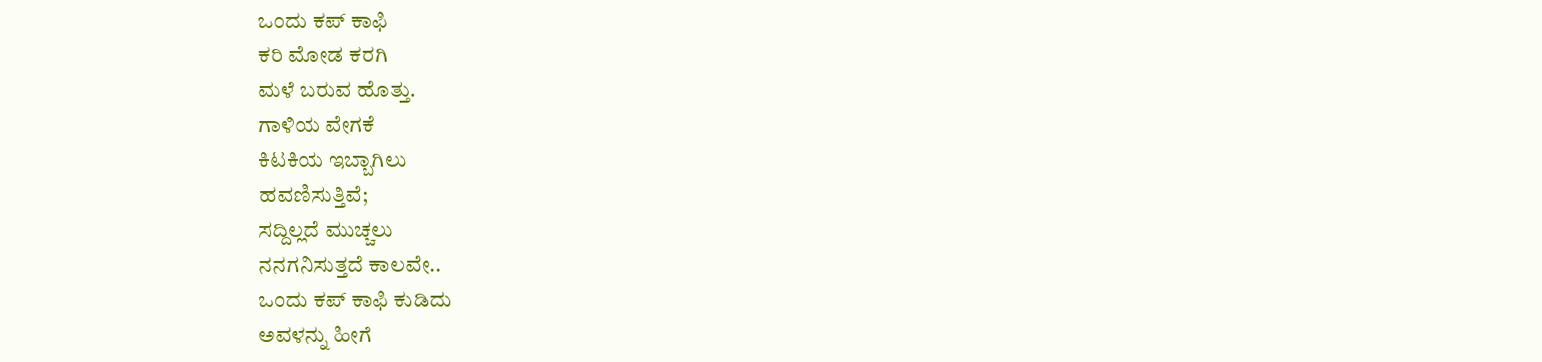ಒಂದು ಕಪ್ ಕಾಫಿ
ಕರಿ ಮೋಡ ಕರಗಿ
ಮಳೆ ಬರುವ ಹೊತ್ತು.
ಗಾಳಿಯ ವೇಗಕೆ
ಕಿಟಕಿಯ ಇಬ್ಬಾಗಿಲು
ಹವಣಿಸುತ್ತಿವೆ;
ಸದ್ದಿಲ್ಲದೆ ಮುಚ್ಚಲು
ನನಗನಿಸುತ್ತದೆ ಕಾಲವೇ..
ಒಂದು ಕಪ್ ಕಾಫಿ ಕುಡಿದು
ಅವಳನ್ನು ಹೀಗೆ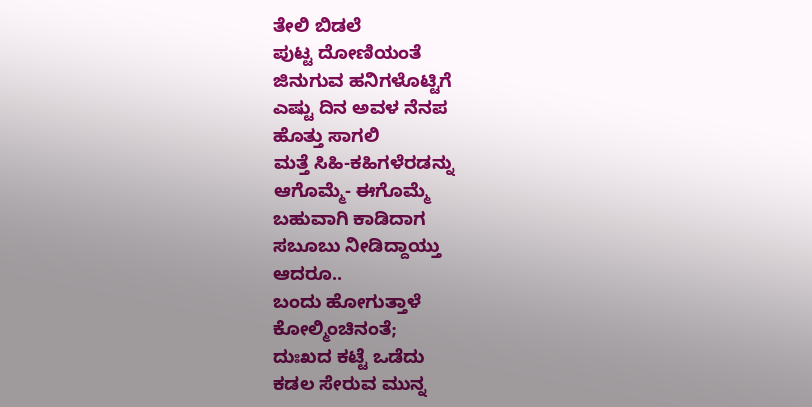ತೇಲಿ ಬಿಡಲೆ
ಪುಟ್ಟ ದೋಣಿಯಂತೆ
ಜಿನುಗುವ ಹನಿಗಳೊಟ್ಟಿಗೆ
ಎಷ್ಟು ದಿನ ಅವಳ ನೆನಪ
ಹೊತ್ತು ಸಾಗಲಿ
ಮತ್ತೆ ಸಿಹಿ-ಕಹಿಗಳೆರಡನ್ನು
ಆಗೊಮ್ಮೆ- ಈಗೊಮ್ಮೆ
ಬಹುವಾಗಿ ಕಾಡಿದಾಗ
ಸಬೂಬು ನೀಡಿದ್ದಾಯ್ತು
ಆದರೂ..
ಬಂದು ಹೋಗುತ್ತಾಳೆ
ಕೋಲ್ಮಿಂಚಿನಂತೆ;
ದುಃಖದ ಕಟ್ಟೆ ಒಡೆದು
ಕಡಲ ಸೇರುವ ಮುನ್ನ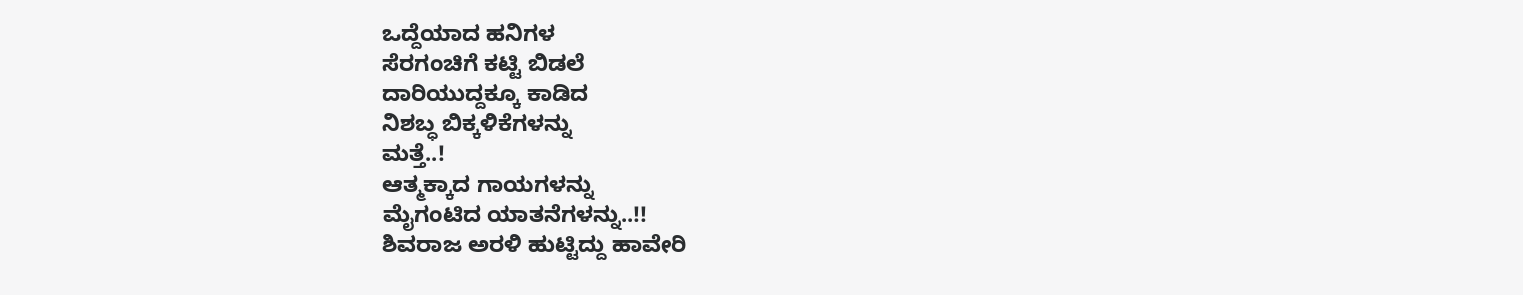ಒದ್ದೆಯಾದ ಹನಿಗಳ
ಸೆರಗಂಚಿಗೆ ಕಟ್ಟಿ ಬಿಡಲೆ
ದಾರಿಯುದ್ದಕ್ಕೂ ಕಾಡಿದ
ನಿಶಬ್ಧ ಬಿಕ್ಕಳಿಕೆಗಳನ್ನು
ಮತ್ತೆ..!
ಆತ್ಮಕ್ಕಾದ ಗಾಯಗಳನ್ನು
ಮೈಗಂಟಿದ ಯಾತನೆಗಳನ್ನು..!!
ಶಿವರಾಜ ಅರಳಿ ಹುಟ್ಟಿದ್ದು ಹಾವೇರಿ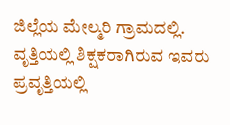ಜಿಲ್ಲೆಯ ಮೇಲ್ಮರಿ ಗ್ರಾಮದಲ್ಲಿ.
ವೃತ್ತಿಯಲ್ಲಿ ಶಿಕ್ಷಕರಾಗಿರುವ ಇವರು ಪ್ರವೃತ್ತಿಯಲ್ಲಿ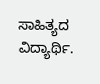ಸಾಹಿತ್ಯದ ವಿದ್ಯಾರ್ಥಿ.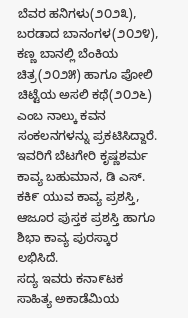ಬೆವರ ಹನಿಗಳು(೨೦೨೩), ಬರಡಾದ ಬಾನಂಗಳ(೨೦೨೪), ಕಣ್ಣ ಬಾನಲ್ಲಿ ಬೆಂಕಿಯ ಚಿತ್ರ(೨೦೨೫) ಹಾಗೂ ಪೋಲಿ ಚಿಟ್ಟೆಯ ಅಸಲಿ ಕಥೆ(೨೦೨೬) ಎಂಬ ನಾಲ್ಕು ಕವನ ಸಂಕಲನಗಳನ್ನು ಪ್ರಕಟಿಸಿದ್ದಾರೆ.
ಇವರಿಗೆ ಬೆಟಗೇರಿ ಕೃಷ್ಣಶರ್ಮ ಕಾವ್ಯ ಬಹುಮಾನ, ಡಿ ಎಸ್. ಕಕಿ೯ ಯುವ ಕಾವ್ಯ ಪ್ರಶಸ್ತಿ, ಆಜೂರ ಪುಸ್ತಕ ಪ್ರಶಸ್ತಿ ಹಾಗೂ ಶಿಭಾ ಕಾವ್ಯ ಪುರಸ್ಕಾರ ಲಭಿಸಿದೆ.
ಸದ್ಯ ಇವರು ಕನಾ೯ಟಕ ಸಾಹಿತ್ಯ ಅಕಾಡೆಮಿಯ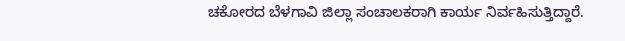ಚಕೋರದ ಬೆಳಗಾವಿ ಜಿಲ್ಲಾ ಸಂಚಾಲಕರಾಗಿ ಕಾರ್ಯ ನಿರ್ವಹಿಸುತ್ತಿದ್ದಾರೆ.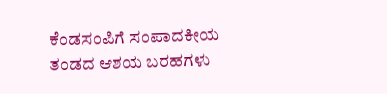ಕೆಂಡಸಂಪಿಗೆ ಸಂಪಾದಕೀಯ ತಂಡದ ಆಶಯ ಬರಹಗಳು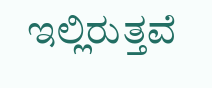ಇಲ್ಲಿರುತ್ತವೆ